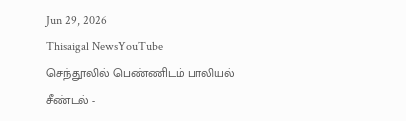Jun 29, 2026
Thisaigal NewsYouTube
செந்தூலில் பெண்ணிடம் பாலியல் சீண்டல் -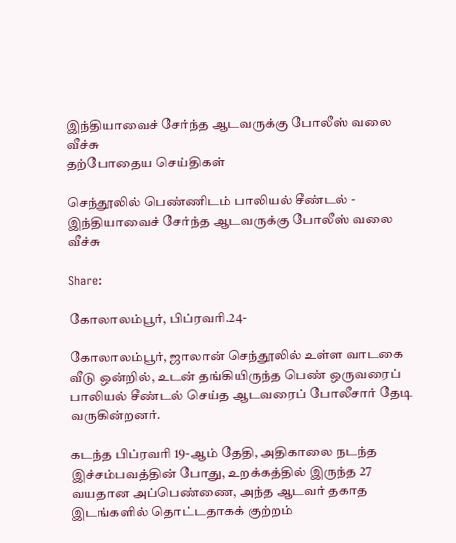இந்தியாவைச் சேர்ந்த ஆடவருக்கு போலீஸ் வலை வீச்சு
தற்போதைய செய்திகள்

செந்தூலில் பெண்ணிடம் பாலியல் சீண்டல் - இந்தியாவைச் சேர்ந்த ஆடவருக்கு போலீஸ் வலை வீச்சு

Share:

கோலாலம்பூர், பிப்ரவரி.24-

கோலாலம்பூர், ஜாலான் செந்தூலில் உள்ள வாடகை வீடு ஒன்றில், உடன் தங்கியிருந்த பெண் ஒருவரைப் பாலியல் சீண்டல் செய்த ஆடவரைப் போலீசார் தேடி வருகின்றனர்.

கடந்த பிப்ரவரி 19-ஆம் தேதி, அதிகாலை நடந்த இச்சம்பவத்தின் போது, உறக்கத்தில் இருந்த 27 வயதான அப்பெண்ணை, அந்த ஆடவர் தகாத இடங்களில் தொட்டதாகக் குற்றம்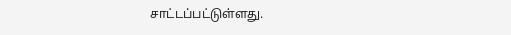சாட்டப்பட்டுள்ளது.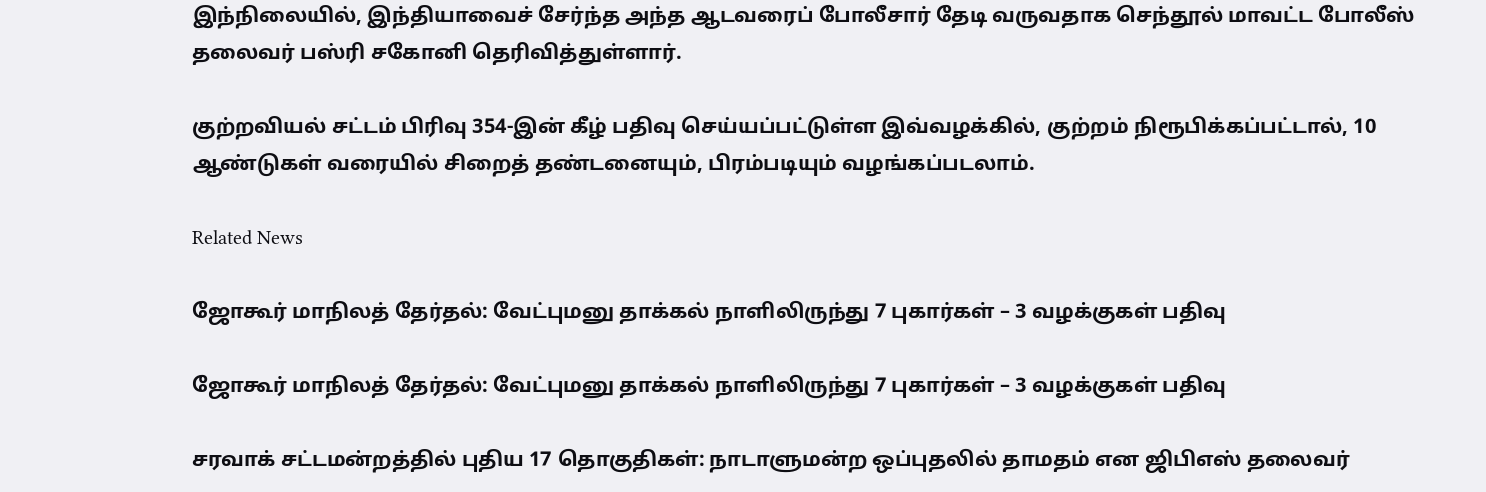இந்நிலையில், இந்தியாவைச் சேர்ந்த அந்த ஆடவரைப் போலீசார் தேடி வருவதாக செந்தூல் மாவட்ட போலீஸ் தலைவர் பஸ்ரி சகோனி தெரிவித்துள்ளார்.

குற்றவியல் சட்டம் பிரிவு 354-இன் கீழ் பதிவு செய்யப்பட்டுள்ள இவ்வழக்கில், குற்றம் நிரூபிக்கப்பட்டால், 10 ஆண்டுகள் வரையில் சிறைத் தண்டனையும், பிரம்படியும் வழங்கப்படலாம்.

Related News

ஜோகூர் மாநிலத் தேர்தல்: வேட்புமனு தாக்கல் நாளிலிருந்து 7 புகார்கள் – 3 வழக்குகள் பதிவு

ஜோகூர் மாநிலத் தேர்தல்: வேட்புமனு தாக்கல் நாளிலிருந்து 7 புகார்கள் – 3 வழக்குகள் பதிவு

சரவாக் சட்டமன்றத்தில் புதிய 17 தொகுதிகள்: நாடாளுமன்ற ஒப்புதலில் தாமதம் என ஜிபிஎஸ் தலைவர்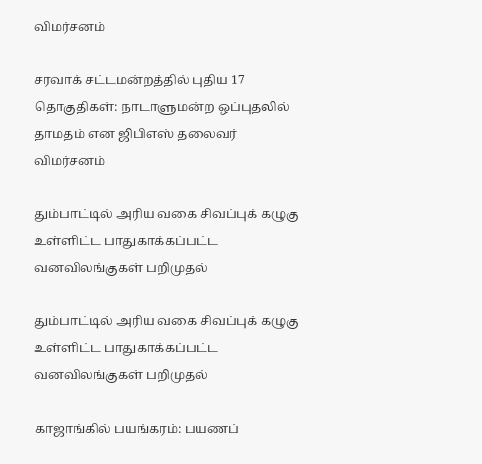விமர்சனம்

சரவாக் சட்டமன்றத்தில் புதிய 17 தொகுதிகள்: நாடாளுமன்ற ஒப்புதலில் தாமதம் என ஜிபிஎஸ் தலைவர் விமர்சனம்

தும்பாட்டில் அரிய வகை சிவப்புக் கழுகு உள்ளிட்ட பாதுகாக்கப்பட்ட வனவிலங்குகள் பறிமுதல்

தும்பாட்டில் அரிய வகை சிவப்புக் கழுகு உள்ளிட்ட பாதுகாக்கப்பட்ட வனவிலங்குகள் பறிமுதல்

காஜாங்கில் பயங்கரம்: பயணப்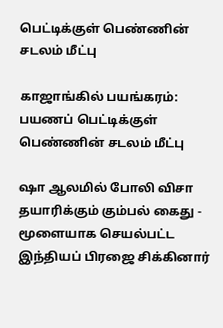பெட்டிக்குள் பெண்ணின் சடலம் மீட்பு

காஜாங்கில் பயங்கரம்: பயணப் பெட்டிக்குள் பெண்ணின் சடலம் மீட்பு

ஷா ஆலமில் போலி விசா தயாரிக்கும் கும்பல் கைது - மூளையாக செயல்பட்ட இந்தியப் பிரஜை சிக்கினார்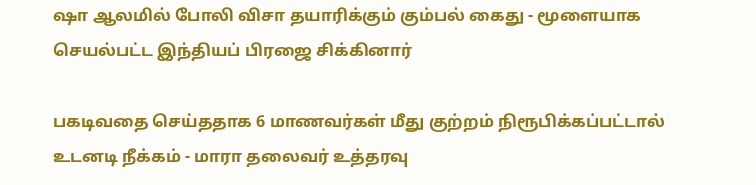ஷா ஆலமில் போலி விசா தயாரிக்கும் கும்பல் கைது - மூளையாக செயல்பட்ட இந்தியப் பிரஜை சிக்கினார்

பகடிவதை செய்ததாக 6 மாணவர்கள் மீது குற்றம் நிரூபிக்கப்பட்டால் உடனடி நீக்கம் - மாரா தலைவர் உத்தரவு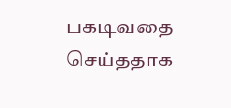பகடிவதை செய்ததாக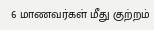6 மாணவர்கள் மீது குற்றம்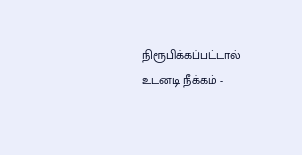நிரூபிக்கப்பட்டால் உடனடி நீக்கம் -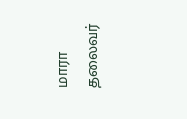மாரா தலைவர்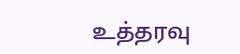உத்தரவு